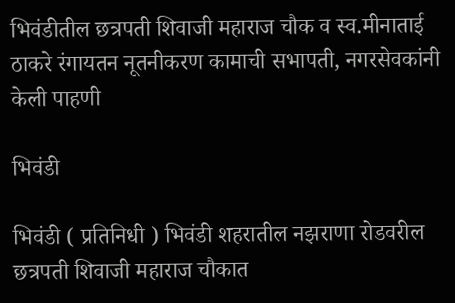भिवंडीतील छत्रपती शिवाजी महाराज चौक व स्व.मीनाताई ठाकरे रंगायतन नूतनीकरण कामाची सभापती, नगरसेवकांनी केली पाहणी

भिवंडी

भिवंडी ( प्रतिनिधी ) भिवंडी शहरातील नझराणा रोडवरील छत्रपती शिवाजी महाराज चौकात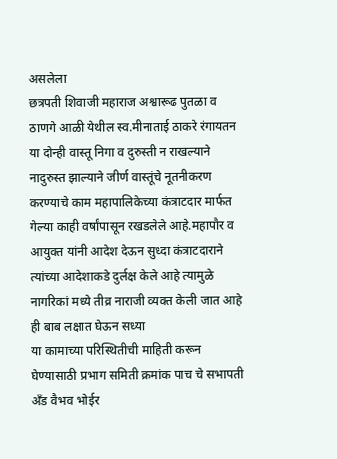असलेला
छत्रपती शिवाजी महाराज अश्वारूढ पुतळा व ठाणगे आळी येथील स्व.मीनाताई ठाकरे रंगायतन या दोन्ही वास्तू निगा व दुरुस्ती न राखल्याने नादुरुस्त झाल्याने जीर्ण वास्तूंचे नूतनीकरण करण्याचे काम महापालिकेच्या कंत्राटदार मार्फत गेल्या काही वर्षांपासून रखडलेले आहे.महापौर व आयुक्त यांनी आदेश देऊन सुध्दा कंत्राटदाराने त्यांच्या आदेशाकडे दुर्लक्ष केले आहे त्यामुळे नागरिकां मध्ये तीव्र नाराजी व्यक्त केली जात आहे ही बाब लक्षात घेऊन सध्या
या कामाच्या परिस्थितीची माहिती करून घेण्यासाठी प्रभाग समिती क्रमांक पाच चे सभापती अँड वैभव भोईर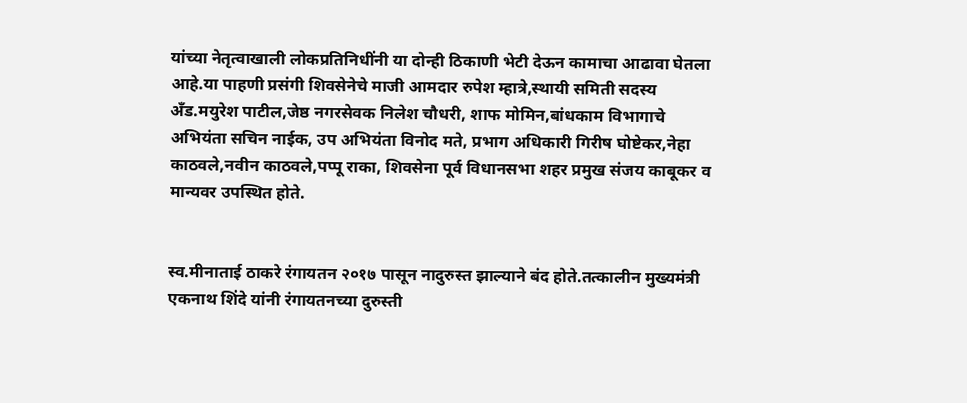यांच्या नेतृत्वाखाली लोकप्रतिनिधींनी या दोन्ही ठिकाणी भेटी देऊन कामाचा आढावा घेतला आहे.या पाहणी प्रसंगी शिवसेनेचे माजी आमदार रुपेश म्हात्रे,स्थायी समिती सदस्य अँड.मयुरेश पाटील,जेष्ठ नगरसेवक निलेश चौधरी, शाफ मोमिन,बांधकाम विभागाचे अभियंता सचिन नाईक, उप अभियंता विनोद मते, प्रभाग अधिकारी गिरीष घोष्टेकर,नेहा काठवले,नवीन काठवले,पप्पू राका, शिवसेना पूर्व विधानसभा शहर प्रमुख संजय काबूकर व मान्यवर उपस्थित होते.


स्व.मीनाताई ठाकरे रंगायतन २०१७ पासून नादुरुस्त झाल्याने बंद होते.तत्कालीन मुख्यमंत्री एकनाथ शिंदे यांनी रंगायतनच्या दुरुस्ती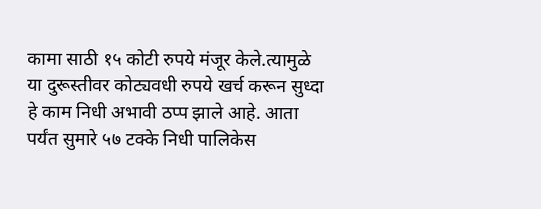कामा साठी १५ कोटी रुपये मंजूर केले.त्यामुळे या दुरूस्तीवर कोट्यवधी रुपये खर्च करून सुध्दा हे काम निधी अभावी ठप्प झाले आहे. आता पर्यंत सुमारे ५७ टक्के निधी पालिकेस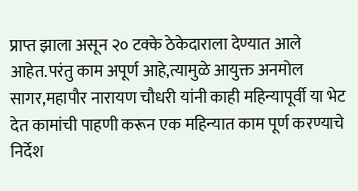प्राप्त झाला असून २० टक्के ठेकेदाराला देण्यात आले आहेत.परंतु काम अपूर्ण आहे,त्यामुळे आयुक्त अनमोल सागर,महापौर नारायण चौधरी यांनी काही महिन्यापूर्वी या भेट देत कामांची पाहणी करून एक महिन्यात काम पूर्ण करण्याचे निर्देश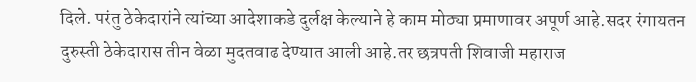दिले. परंतु ठेकेदारांने त्यांच्या आदेशाकडे दुर्लक्ष केल्याने हे काम मोठ्या प्रमाणावर अपूर्ण आहे.सदर रंगायतन दुरुस्ती ठेकेदारास तीन वेळा मुदतवाढ देण्यात आली आहे.तर छत्रपती शिवाजी महाराज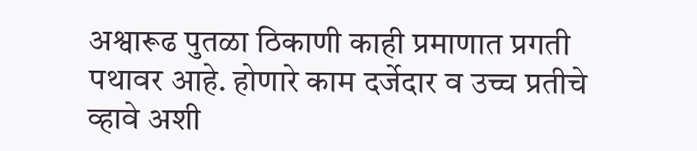अश्वारूढ पुतळा ठिकाणी काही प्रमाणात प्रगती
पथावर आहे. होणारे काम दर्जेदार व उच्च प्रतीचे व्हावे अशी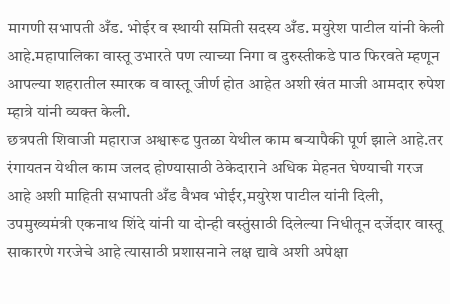मागणी सभापती अँड. भोईर व स्थायी समिती सदस्य अँड. मयुरेश पाटील यांनी केली आहे.महापालिका वास्तू उभारते पण त्याच्या निगा व दुरुस्तीकडे पाठ फिरवते म्हणून आपल्या शहरातील स्मारक व वास्तू जीर्ण होत आहेत अशी खंत माजी आमदार रुपेश म्हात्रे यांनी व्यक्त केली.
छत्रपती शिवाजी महाराज अश्वारूढ पुतळा येथील काम बऱ्यापैकी पूर्ण झाले आहे.तर रंगायतन येथील काम जलद होण्यासाठी ठेकेदाराने अधिक मेहनत घेण्याची गरज आहे अशी माहिती सभापती अँड वैभव भोईर,मयुरेश पाटील यांनी दिली, उपमुख्यमंत्री एकनाथ शिंदे यांनी या दोन्ही वस्तुंसाठी दिलेल्या निधीतून दर्जेदार वास्तू साकारणे गरजेचे आहे त्यासाठी प्रशासनाने लक्ष द्यावे अशी अपेक्षा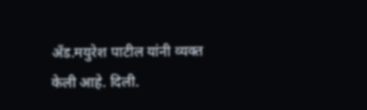अँड.मयुरेश पाटील यांनी व्यक्त केली आहे. दिली.